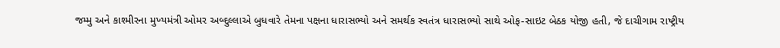જમ્મુ અને કાશ્મીરના મુખ્યમંત્રી ઓમર અબ્દુલ્લાએ બુધવારે તેમના પક્ષના ધારાસભ્યો અને સમર્થક સ્વતંત્ર ધારાસભ્યો સાથે ઓફ-સાઇટ બેઠક યોજી હતી, જે દાચીગામ રાષ્ટ્રીય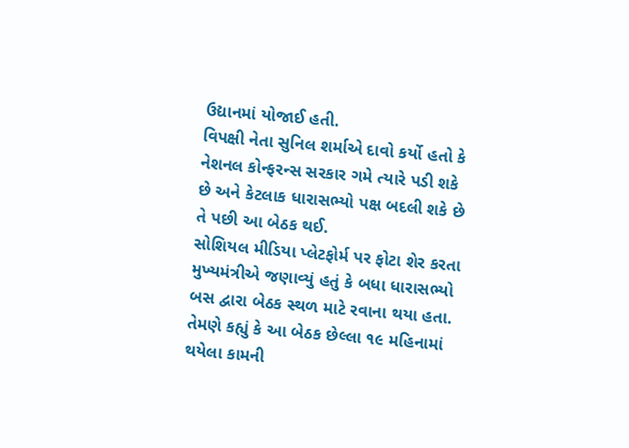ઉદ્યાનમાં યોજાઈ હતી.
વિપક્ષી નેતા સુનિલ શર્માએ દાવો કર્યો હતો કે નેશનલ કોન્ફરન્સ સરકાર ગમે ત્યારે પડી શકે છે અને કેટલાક ધારાસભ્યો પક્ષ બદલી શકે છે તે પછી આ બેઠક થઈ.
સોશિયલ મીડિયા પ્લેટફોર્મ પર ફોટા શેર કરતા મુખ્યમંત્રીએ જણાવ્યું હતું કે બધા ધારાસભ્યો બસ દ્વારા બેઠક સ્થળ માટે રવાના થયા હતા. તેમણે કહ્યું કે આ બેઠક છેલ્લા ૧૯ મહિનામાં થયેલા કામની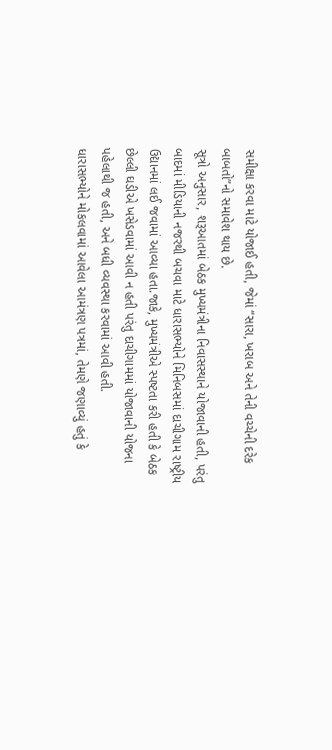સમીક્ષા કરવા માટે યોજાઈ હતી, જેમાં “સારા, ખરાબ અને તેની વચ્ચેની દરેક બાબતો”નો સમાવેશ થાય છે.
સૂત્રો અનુસાર, શરૂઆતમાં બેઠક મુખ્યમંત્રીના નિવાસસ્થાને યોજાવાની હતી, પરંતુ બાદમાં મીડિયાની નજરથી બચવા માટે ધારાસભ્યોને મિનિબસમાં દાચીગામ રાષ્ટ્રીય ઉદ્યાનમાં લઈ જવામાં આવ્યા હતા.જાકે, મુખ્યમંત્રીએ સ્પષ્ટતા કરી હતી કે બેઠક છેલ્લી ઘડીએ ખસેડવામાં આવી ન હતી પરંતુ દાચીગામમાં યોજાવાની યોજના પહેલાથી જ હતી, અને બધી વ્યવસ્થા કરવામાં આવી હતી.
ધારાસભ્યોને મોકલવામાં આવેલા આમંત્રણ પત્રમાં, તેમણે જણાવ્યું હતું કે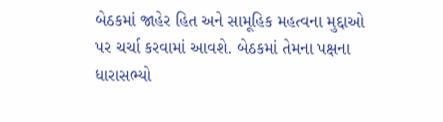બેઠકમાં જાહેર હિત અને સામૂહિક મહત્વના મુદ્દાઓ પર ચર્ચા કરવામાં આવશે. બેઠકમાં તેમના પક્ષના ધારાસભ્યો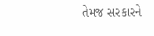તેમજ સરકારને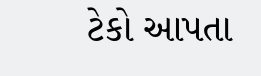ટેકો આપતા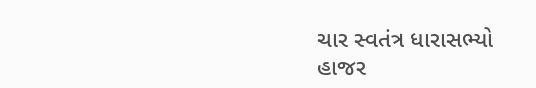ચાર સ્વતંત્ર ધારાસભ્યો હાજર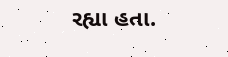રહ્યા હતા.